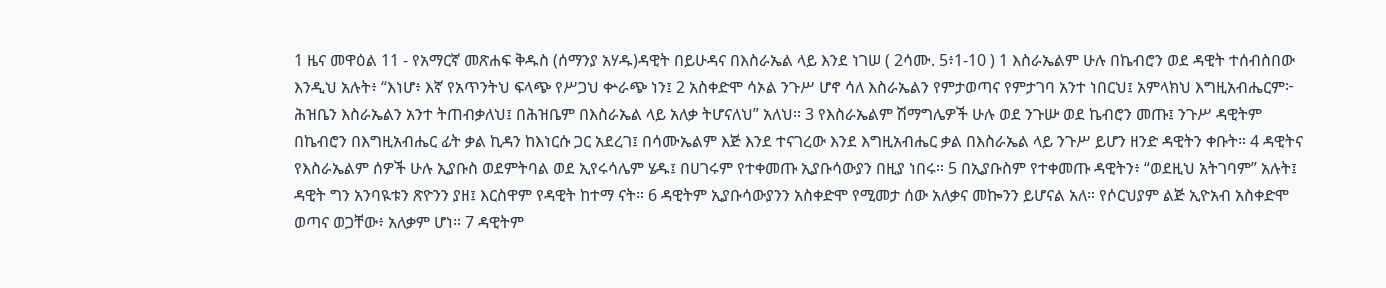1 ዜና መዋዕል 11 - የአማርኛ መጽሐፍ ቅዱስ (ሰማንያ አሃዱ)ዳዊት በይሁዳና በእስራኤል ላይ እንደ ነገሠ ( 2ሳሙ. 5፥1-10 ) 1 እስራኤልም ሁሉ በኬብሮን ወደ ዳዊት ተሰብስበው እንዲህ አሉት፥ “እነሆ፥ እኛ የአጥንትህ ፍላጭ የሥጋህ ቍራጭ ነን፤ 2 አስቀድሞ ሳኦል ንጉሥ ሆኖ ሳለ እስራኤልን የምታወጣና የምታገባ አንተ ነበርህ፤ አምላክህ እግዚአብሔርም፦ ሕዝቤን እስራኤልን አንተ ትጠብቃለህ፤ በሕዝቤም በእስራኤል ላይ አለቃ ትሆናለህ” አለህ። 3 የእስራኤልም ሽማግሌዎች ሁሉ ወደ ንጉሡ ወደ ኬብሮን መጡ፤ ንጉሥ ዳዊትም በኬብሮን በእግዚአብሔር ፊት ቃል ኪዳን ከእነርሱ ጋር አደረገ፤ በሳሙኤልም እጅ እንደ ተናገረው እንደ እግዚአብሔር ቃል በእስራኤል ላይ ንጉሥ ይሆን ዘንድ ዳዊትን ቀቡት። 4 ዳዊትና የእስራኤልም ሰዎች ሁሉ ኢያቡስ ወደምትባል ወደ ኢየሩሳሌም ሄዱ፤ በሀገሩም የተቀመጡ ኢያቡሳውያን በዚያ ነበሩ። 5 በኢያቡስም የተቀመጡ ዳዊትን፥ “ወደዚህ አትገባም” አሉት፤ ዳዊት ግን አንባዪቱን ጽዮንን ያዘ፤ እርስዋም የዳዊት ከተማ ናት። 6 ዳዊትም ኢያቡሳውያንን አስቀድሞ የሚመታ ሰው አለቃና መኰንን ይሆናል አለ። የሶርህያም ልጅ ኢዮአብ አስቀድሞ ወጣና ወጋቸው፥ አለቃም ሆነ። 7 ዳዊትም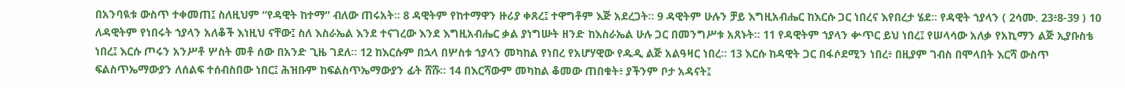በአንባዪቱ ውስጥ ተቀመጠ፤ ስለዚህም “የዳዊት ከተማ” ብለው ጠሩአት። 8 ዳዊትም የከተማዋን ዙሪያ ቀጸረ፤ ተዋግቶም እጅ አደረጋት። 9 ዳዊትም ሁሉን ቻይ እግዚአብሔር ከእርሱ ጋር ነበረና እየበረታ ሄደ። የዳዊት ኀያላን ( 2ሳሙ. 23፥8-39 ) 10 ለዳዊትም የነበሩት ኀያላን አለቆች እነዚህ ናቸው፤ ስለ እስራኤል እንደ ተናገረው እንደ እግዚአብሔር ቃል ያነግሡት ዘንድ ከእስራኤል ሁሉ ጋር በመንግሥቱ አጸኑት። 11 የዳዊትም ኀያላን ቍጥር ይህ ነበረ፤ የሠላሳው አለቃ የአኪማን ልጅ ኢያቡስቴ ነበረ፤ እርሱ ጦሩን አንሥቶ ሦስት መቶ ሰው በአንድ ጊዜ ገደለ። 12 ከእርሱም በኋላ በሦስቱ ኀያላን መካከል የነበረ የአሆሃዊው የዱዲ ልጅ አልዓዛር ነበረ። 13 እርሱ ከዳዊት ጋር በፋሶደሚን ነበረ፥ በዚያም ገብስ በሞላበት እርሻ ውስጥ ፍልስጥኤማውያን ለሰልፍ ተሰብስበው ነበር፤ ሕዝቡም ከፍልስጥኤማውያን ፊት ሸሹ። 14 በእርሻውም መካከል ቆመው ጠበቁት፥ ያችንም ቦታ አዳናት፤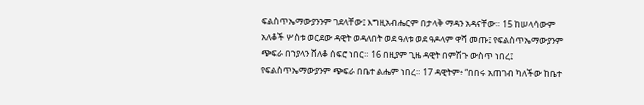ፍልስጥኤማውያንንም ገደላቸው፤ እግዚአብሔርም በታላቅ ማዳን አዳናቸው። 15 ከሠላሳውም አለቆች ሦስቱ ወርደው ዳዊት ወዳለበት ወደ ዓለቱ ወደ ዓዶላም ዋሻ መጡ፤ የፍልስጥኤማውያንም ጭፍራ በኀያላን ሸለቆ ሰፍሮ ነበር። 16 በዚያም ጊዜ ዳዊት በምሽጉ ውስጥ ነበረ፤ የፍልስጥኤማውያንም ጭፍራ በቤተ ልሔም ነበረ። 17 ዳዊትም፥ “በበሩ አጠገብ ካለችው ከቤተ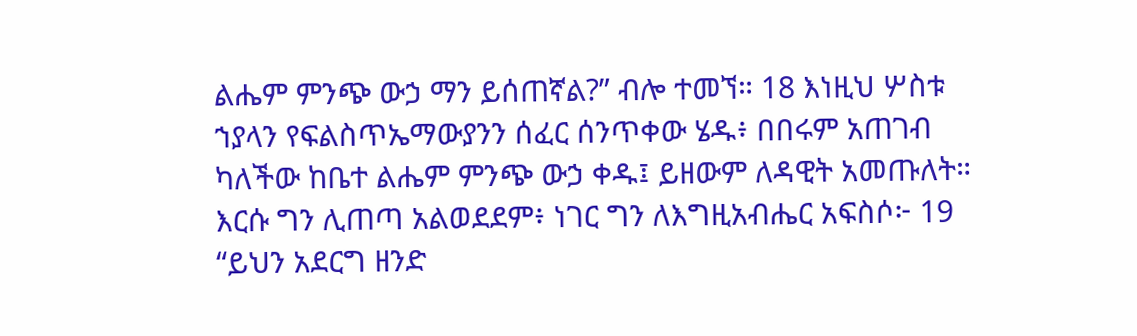ልሔም ምንጭ ውኃ ማን ይሰጠኛል?” ብሎ ተመኘ። 18 እነዚህ ሦስቱ ኀያላን የፍልስጥኤማውያንን ሰፈር ሰንጥቀው ሄዱ፥ በበሩም አጠገብ ካለችው ከቤተ ልሔም ምንጭ ውኃ ቀዱ፤ ይዘውም ለዳዊት አመጡለት። እርሱ ግን ሊጠጣ አልወደደም፥ ነገር ግን ለእግዚአብሔር አፍስሶ፦ 19 “ይህን አደርግ ዘንድ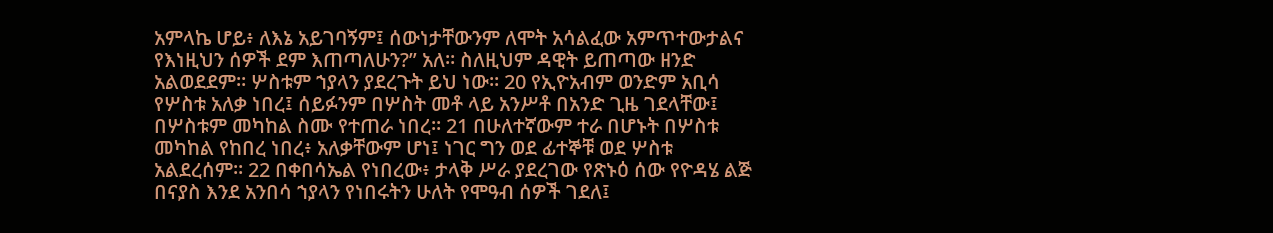አምላኬ ሆይ፥ ለእኔ አይገባኝም፤ ሰውነታቸውንም ለሞት አሳልፈው አምጥተውታልና የእነዚህን ሰዎች ደም እጠጣለሁን?” አለ። ስለዚህም ዳዊት ይጠጣው ዘንድ አልወደደም። ሦስቱም ኀያላን ያደረጉት ይህ ነው። 20 የኢዮአብም ወንድም አቢሳ የሦስቱ አለቃ ነበረ፤ ሰይፉንም በሦስት መቶ ላይ አንሥቶ በአንድ ጊዜ ገደላቸው፤ በሦስቱም መካከል ስሙ የተጠራ ነበረ። 21 በሁለተኛውም ተራ በሆኑት በሦስቱ መካከል የከበረ ነበረ፥ አለቃቸውም ሆነ፤ ነገር ግን ወደ ፊተኞቹ ወደ ሦስቱ አልደረሰም። 22 በቀበሳኤል የነበረው፥ ታላቅ ሥራ ያደረገው የጽኑዕ ሰው የዮዳሄ ልጅ በናያስ እንደ አንበሳ ኀያላን የነበሩትን ሁለት የሞዓብ ሰዎች ገደለ፤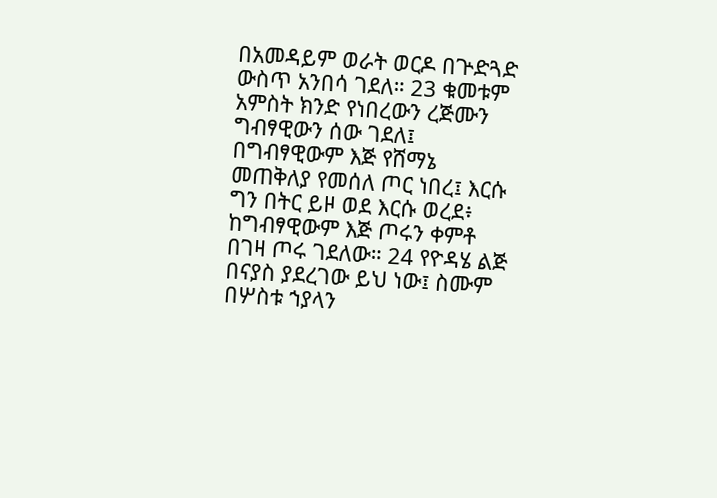በአመዳይም ወራት ወርዶ በጕድጓድ ውስጥ አንበሳ ገደለ። 23 ቁመቱም አምስት ክንድ የነበረውን ረጅሙን ግብፃዊውን ሰው ገደለ፤ በግብፃዊውም እጅ የሸማኔ መጠቅለያ የመሰለ ጦር ነበረ፤ እርሱ ግን በትር ይዞ ወደ እርሱ ወረደ፥ ከግብፃዊውም እጅ ጦሩን ቀምቶ በገዛ ጦሩ ገደለው። 24 የዮዳሄ ልጅ በናያስ ያደረገው ይህ ነው፤ ስሙም በሦስቱ ኀያላን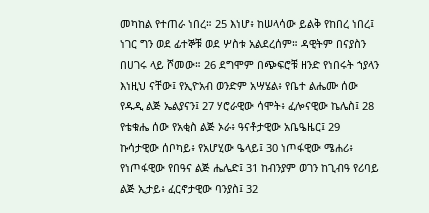መካከል የተጠራ ነበረ። 25 እነሆ፥ ከሠላሳው ይልቅ የከበረ ነበረ፤ ነገር ግን ወደ ፊተኞቹ ወደ ሦስቱ አልደረሰም። ዳዊትም በናያስን በሀገሩ ላይ ሾመው። 26 ደግሞም በጭፍሮቹ ዘንድ የነበሩት ኀያላን እነዚህ ናቸው፤ የኢዮአብ ወንድም አሣሄል፥ የቤተ ልሔሙ ሰው የዱዲ ልጅ ኤልያናን፤ 27 ሃሮራዊው ሳሞት፥ ፈሎናዊው ኬሌስ፤ 28 የቴቁሔ ሰው የአቂስ ልጅ ኦራ፥ ዓናቶታዊው አቤዔዜር፤ 29 ኩሳታዊው ሰቦካይ፥ የአሆሂው ዔላይ፤ 30 ነጦፋዊው ሜሐሪ፥ የነጦፋዊው የበዓና ልጅ ሔሌድ፤ 31 ከብንያም ወገን ከጊብዓ የሪባይ ልጅ ኢታይ፥ ፈርኖታዊው ባንያስ፤ 32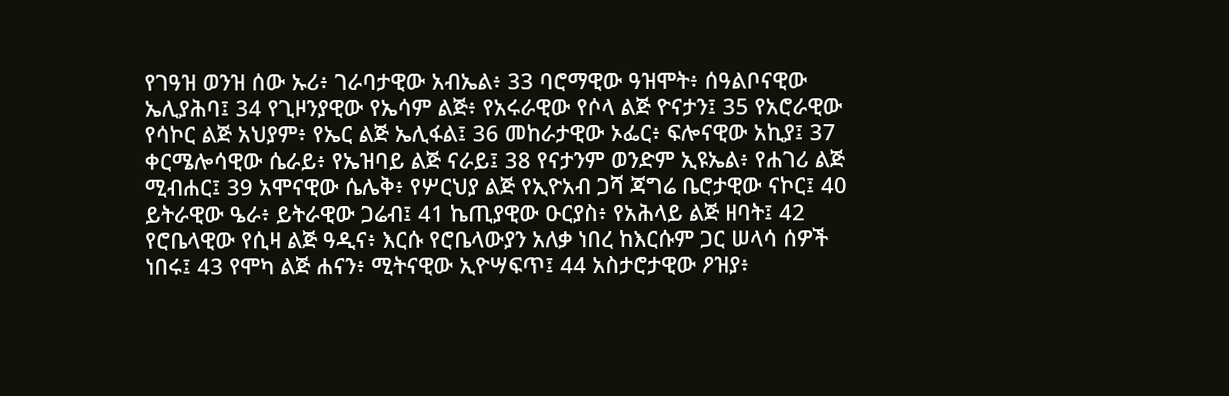የገዓዝ ወንዝ ሰው ኡሪ፥ ገራባታዊው አብኤል፥ 33 ባሮማዊው ዓዝሞት፥ ሰዓልቦናዊው ኤሊያሕባ፤ 34 የጊዞንያዊው የኤሳም ልጅ፥ የአሩራዊው የሶላ ልጅ ዮናታን፤ 35 የአሮራዊው የሳኮር ልጅ አህያም፥ የኤር ልጅ ኤሊፋል፤ 36 መከራታዊው ኦፌር፥ ፍሎናዊው አኪያ፤ 37 ቀርሜሎሳዊው ሴራይ፥ የኤዝባይ ልጅ ናራይ፤ 38 የናታንም ወንድም ኢዩኤል፥ የሐገሪ ልጅ ሚብሐር፤ 39 አሞናዊው ሴሌቅ፥ የሦርህያ ልጅ የኢዮአብ ጋሻ ጃግሬ ቤሮታዊው ናኮር፤ 40 ይትራዊው ዔራ፥ ይትራዊው ጋሬብ፤ 41 ኬጢያዊው ዑርያስ፥ የአሕላይ ልጅ ዘባት፤ 42 የሮቤላዊው የሲዛ ልጅ ዓዲና፥ እርሱ የሮቤላውያን አለቃ ነበረ ከእርሱም ጋር ሠላሳ ሰዎች ነበሩ፤ 43 የሞካ ልጅ ሐናን፥ ሚትናዊው ኢዮሣፍጥ፤ 44 አስታሮታዊው ዖዝያ፥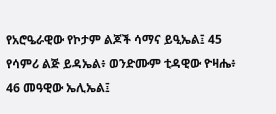የአሮዔራዊው የኮታም ልጆች ሳማና ይዒኤል፤ 45 የሳምሪ ልጅ ይዳኤል፥ ወንድሙም ቲዳዊው ዮዛሔ፥ 46 መዓዊው ኤሊኤል፤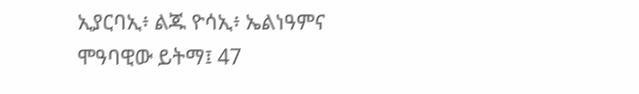ኢያርባኢ፥ ልጁ ዮሳኢ፥ ኤልነዓምና ሞዓባዊው ይትማ፤ 47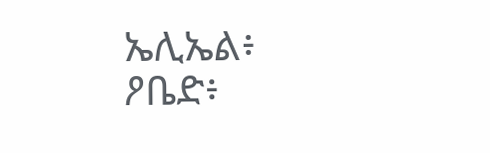ኤሊኤል፥ ዖቤድ፥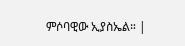ምሶባዊው ኢያስኤል። |